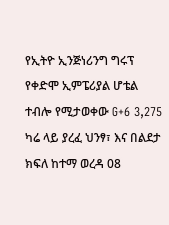የኢትዮ ኢንጅነሪንግ ግሩፕ የቀድሞ ኢምፔሪያል ሆቴል ተብሎ የሚታወቀው G+6 3,275 ካሬ ላይ ያረፈ ህንፃ፣ እና በልደታ ክፍለ ከተማ ወረዳ 08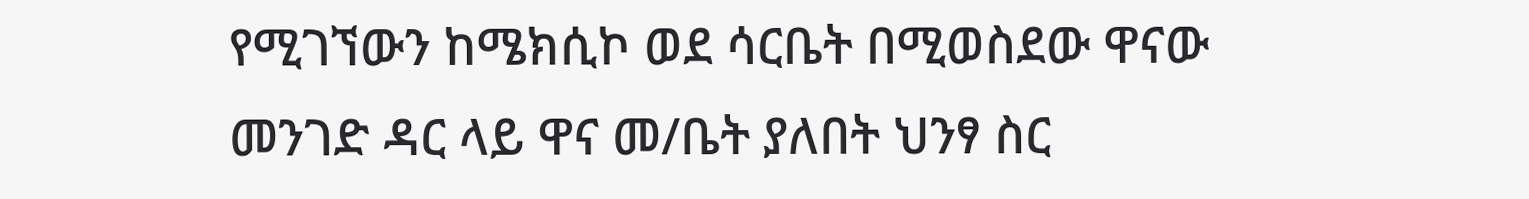የሚገኘውን ከሜክሲኮ ወደ ሳርቤት በሚወስደው ዋናው መንገድ ዳር ላይ ዋና መ/ቤት ያለበት ህንፃ ስር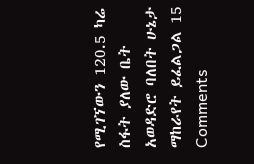የሚገኘውን 120.5 ካሬ ስፋት ያለው ቤት አወዳድሮ ባለበት ሁኔታ ማከራየት ይፈልጋል 15 Comments